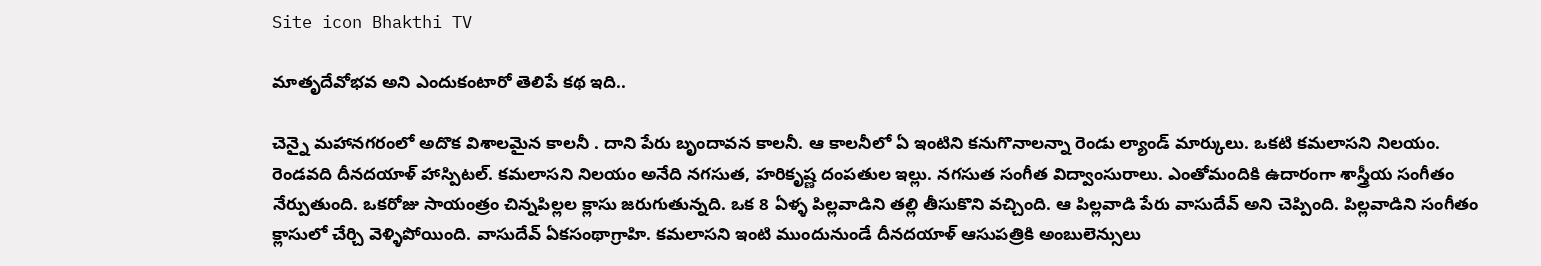Site icon Bhakthi TV

మాతృదేవోభవ అని ఎందుకంటారో తెలిపే కథ ఇది..

చెన్నై మహానగరంలో అదొక విశాలమైన కాలనీ . దాని పేరు బృందావన కాలనీ. ఆ కాలనీలో ఏ ఇంటిని కనుగొనాలన్నా రెండు ల్యాండ్ మార్కులు. ఒకటి కమలాసని నిలయం. రెండవది దీనదయాళ్ హాస్పిటల్. కమలాసని నిలయం అనేది నగసుత, హరికృష్ణ దంపతుల ఇల్లు. నగసుత సంగీత విద్వాంసురాలు. ఎంతోమందికి ఉదారంగా శాస్త్రీయ సంగీతం నేర్పుతుంది. ఒకరోజు సాయంత్రం చిన్నపిల్లల క్లాసు జరుగుతున్నది. ఒక 8 ఏళ్ళ పిల్లవాడిని తల్లి తీసుకొని వచ్చింది. ఆ పిల్లవాడి పేరు వాసుదేవ్ అని చెప్పింది. పిల్లవాడిని సంగీతం క్లాసులో చేర్చి వెళ్ళిపోయింది. వాసుదేవ్ ఏకసంథాగ్రాహి. కమలాసని ఇంటి ముందునుండే దీనదయాళ్ ఆసుపత్రికి అంబులెన్సులు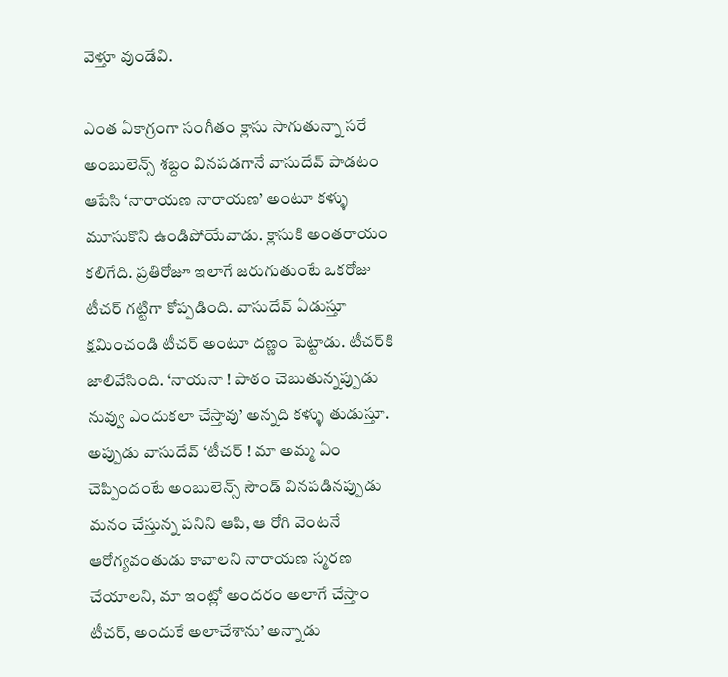వెళ్తూ వుండేవి.

ఎంత ఏకాగ్రంగా సంగీతం క్లాసు సాగుతున్నా సరే అంబులెన్స్ శబ్దం వినపడగానే వాసుదేవ్ పాడటం ఆపేసి ‘నారాయణ నారాయణ’ అంటూ కళ్ళు మూసుకొని ఉండిపోయేవాడు. క్లాసుకి అంతరాయం కలిగేది. ప్రతిరోజూ ఇలాగే జరుగుతుంటే ఒకరోజు టీచర్ గట్టిగా కోప్పడింది. వాసుదేవ్ ఏడుస్తూ క్షమించండి టీచర్ అంటూ దణ్ణం పెట్టాడు. టీచర్‌కి జాలివేసింది. ‘నాయనా ! పాఠం చెబుతున్నప్పుడు నువ్వు ఎందుకలా చేస్తావు’ అన్నది కళ్ళు తుడుస్తూ. అప్పుడు వాసుదేవ్ ‘టీచర్ ! మా అమ్మ ఏం చెప్పిందంటే అంబులెన్స్ సౌండ్ వినపడినప్పుడు మనం చేస్తున్న పనిని ఆపి, ఆ రోగి వెంటనే ఆరోగ్యవంతుడు కావాలని నారాయణ స్మరణ చేయాలని, మా ఇంట్లో అందరం అలాగే చేస్తాం టీచర్, అందుకే అలాచేశాను’ అన్నాడు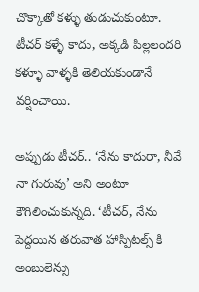చొక్కాతో కళ్ళు తుడుచుకుంటూ. టీచర్ కళ్ళే కాదు, అక్కడి పిల్లలందరి కళ్ళూ వాళ్ళకి తెలియకుండానే వర్షించాయి.

అప్పుడు టీచర్.. ‘నేను కాదురా, నీవే నా గురువు’ అని అంటూ కౌగిలించుకున్నది. ‘టీచర్, నేను పెద్దయిన తరువాత హాస్పిటల్స్ కి అంబులెన్సు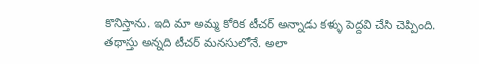కొనిస్తాను. ఇది మా అమ్మ కోరిక టీచర్ అన్నాడు కళ్ళు పెద్దవి చేసి చెప్పింది. తథాస్తు అన్నది టీచర్ మనసులోనే. అలా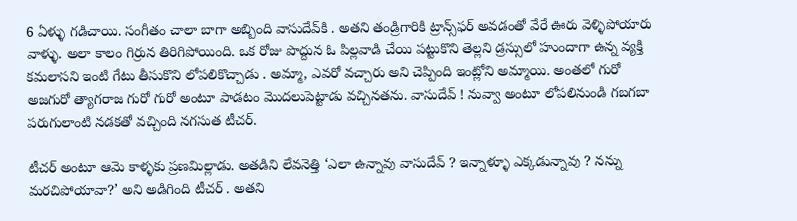6 ఏళ్ళు గడిచాయి. సంగీతం చాలా బాగా అబ్బింది వాసుదేవ్‌కి . అతని తండ్రిగారికి ట్రాన్స్‌ఫర్ అవడంతో వేరే ఊరు వెళ్ళిపోయారు వాళ్ళు. అలా కాలం గిర్రున తిరిగిపోయింది. ఒక రోజు పొద్దున ఓ పిల్లవాడి చేయి పట్టుకొని తెల్లని డ్రస్సులో హుందాగా ఉన్న వ్యక్తి కమలాసని ఇంటి గేటు తీసుకొని లోపలికొచ్చాడు . అమ్మా, ఎవరో వచ్చారు అని చెప్పింది ఇంట్లోని అమ్మాయి. అంతలో గురో అజగురో త్యాగరాజ గురో గురో అంటూ పాడటం మొదలుపెట్టాడు వచ్చినతను. వాసుదేవ్ ! నువ్వా అంటూ లోపలినుండి గబగబా పరుగులాంటి నడకతో వచ్చింది నగసుత టీచర్.

టీచర్ అంటూ ఆమె కాళ్ళకు ప్రణమిల్లాడు. అతడిని లేవనెత్తి ‘ఎలా ఉన్నావు వాసుదేవ్ ? ఇన్నాళ్ళూ ఎక్కడున్నావు ? నన్ను మరచిపోయావా?’ అని అడిగింది టీచర్ . అతని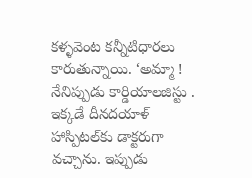కళ్ళవెంట కన్నీటిధారలు కారుతున్నాయి. ‘అమ్మా ! నేనిప్పుడు కార్డియాలజిస్టు . ఇక్కడే దీనదయాళ్ హాస్పిటల్‌కు డాక్టరుగా వచ్చాను. ఇప్పుడు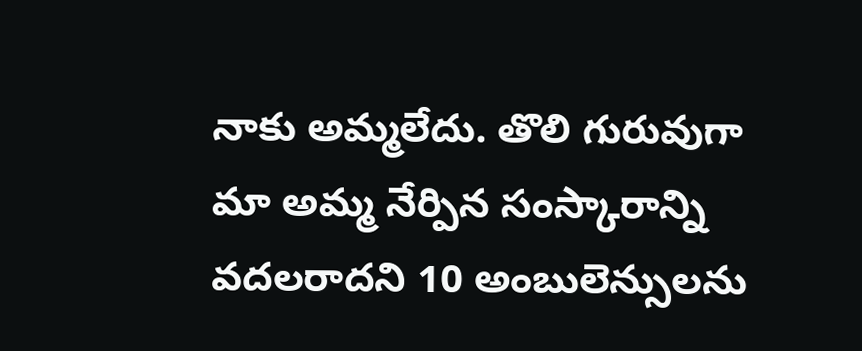నాకు అమ్మలేదు. తొలి గురువుగా మా అమ్మ నేర్పిన సంస్కారాన్ని వదలరాదని 10 అంబులెన్సులను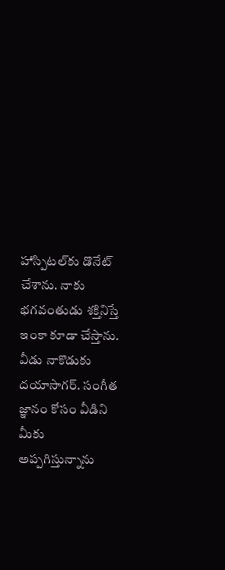హాస్పిటల్‌కు డొనేట్ చేశాను. నాకు భగవంతుడు శక్తినిస్తే ఇంకా కూడా చేస్తాను. వీడు నాకొడుకు దయాసాగర్. సంగీత జ్ఞానం కోసం వీడిని మీకు అప్పగిస్తున్నాను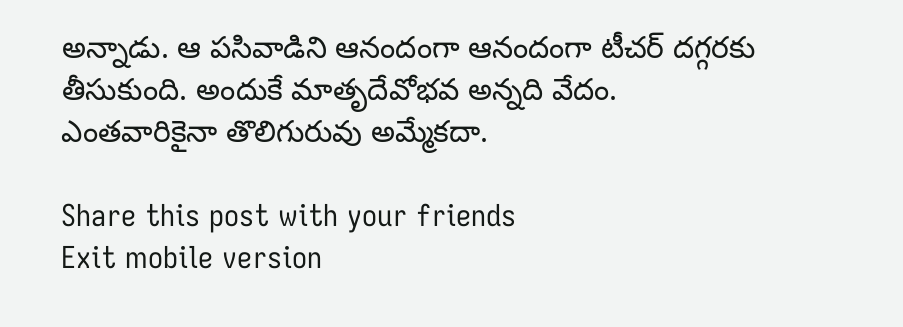అన్నాడు. ఆ పసివాడిని ఆనందంగా ఆనందంగా టీచర్ దగ్గరకు తీసుకుంది. అందుకే మాతృదేవోభవ అన్నది వేదం. ఎంతవారికైనా తొలిగురువు అమ్మేకదా.

Share this post with your friends
Exit mobile version